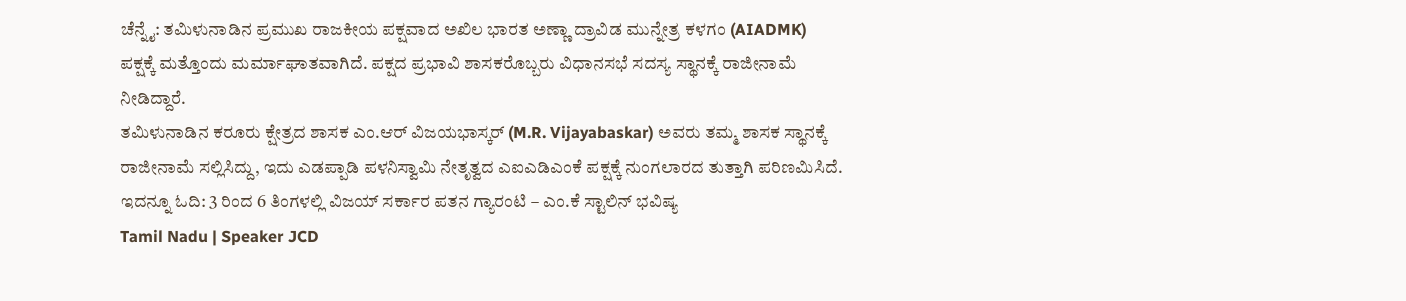ಚೆನ್ನೈ: ತಮಿಳುನಾಡಿನ ಪ್ರಮುಖ ರಾಜಕೀಯ ಪಕ್ಷವಾದ ಅಖಿಲ ಭಾರತ ಅಣ್ಣಾ ದ್ರಾವಿಡ ಮುನ್ನೇತ್ರ ಕಳಗಂ (AIADMK) ಪಕ್ಷಕ್ಕೆ ಮತ್ತೊಂದು ಮರ್ಮಾಘಾತವಾಗಿದೆ. ಪಕ್ಷದ ಪ್ರಭಾವಿ ಶಾಸಕರೊಬ್ಬರು ವಿಧಾನಸಭೆ ಸದಸ್ಯ ಸ್ಥಾನಕ್ಕೆ ರಾಜೀನಾಮೆ ನೀಡಿದ್ದಾರೆ.
ತಮಿಳುನಾಡಿನ ಕರೂರು ಕ್ಷೇತ್ರದ ಶಾಸಕ ಎಂ.ಆರ್ ವಿಜಯಭಾಸ್ಕರ್ (M.R. Vijayabaskar) ಅವರು ತಮ್ಮ ಶಾಸಕ ಸ್ಥಾನಕ್ಕೆ ರಾಜೀನಾಮೆ ಸಲ್ಲಿಸಿದ್ದು, ಇದು ಎಡಪ್ಪಾಡಿ ಪಳನಿಸ್ವಾಮಿ ನೇತೃತ್ವದ ಎಐಎಡಿಎಂಕೆ ಪಕ್ಷಕ್ಕೆ ನುಂಗಲಾರದ ತುತ್ತಾಗಿ ಪರಿಣಮಿಸಿದೆ. ಇದನ್ನೂ ಓದಿ: 3 ರಿಂದ 6 ತಿಂಗಳಲ್ಲಿ ವಿಜಯ್ ಸರ್ಕಾರ ಪತನ ಗ್ಯಾರಂಟಿ – ಎಂ.ಕೆ ಸ್ಟಾಲಿನ್ ಭವಿಷ್ಯ
Tamil Nadu | Speaker JCD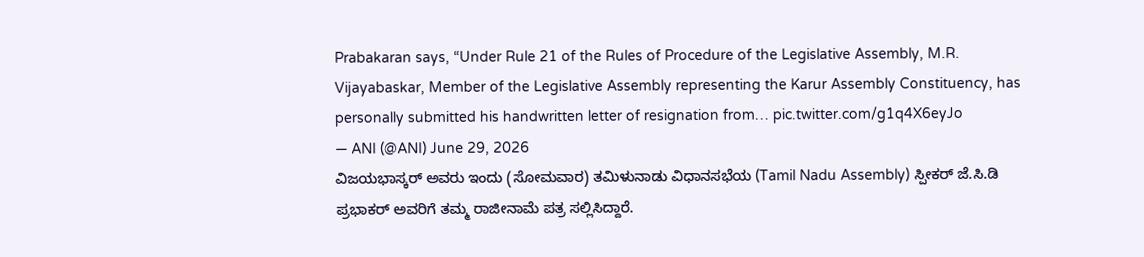Prabakaran says, “Under Rule 21 of the Rules of Procedure of the Legislative Assembly, M.R. Vijayabaskar, Member of the Legislative Assembly representing the Karur Assembly Constituency, has personally submitted his handwritten letter of resignation from… pic.twitter.com/g1q4X6eyJo
— ANI (@ANI) June 29, 2026
ವಿಜಯಭಾಸ್ಕರ್ ಅವರು ಇಂದು (ಸೋಮವಾರ) ತಮಿಳುನಾಡು ವಿಧಾನಸಭೆಯ (Tamil Nadu Assembly) ಸ್ಪೀಕರ್ ಜೆ.ಸಿ.ಡಿ ಪ್ರಭಾಕರ್ ಅವರಿಗೆ ತಮ್ಮ ರಾಜೀನಾಮೆ ಪತ್ರ ಸಲ್ಲಿಸಿದ್ದಾರೆ.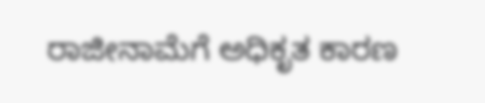ರಾಜೀನಾಮೆಗೆ ಅಧಿಕೃತ ಕಾರಣ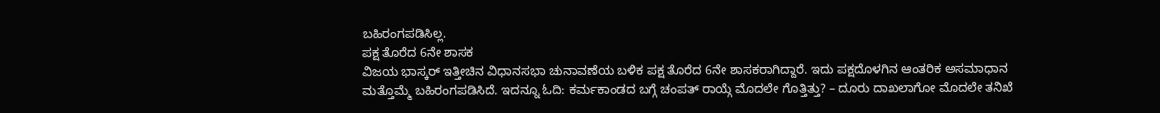ಬಹಿರಂಗಪಡಿಸಿಲ್ಲ.
ಪಕ್ಷ ತೊರೆದ 6ನೇ ಶಾಸಕ
ವಿಜಯ ಭಾಸ್ಕರ್ ಇತ್ತೀಚಿನ ವಿಧಾನಸಭಾ ಚುನಾವಣೆಯ ಬಳಿಕ ಪಕ್ಷ ತೊರೆದ 6ನೇ ಶಾಸಕರಾಗಿದ್ದಾರೆ. ಇದು ಪಕ್ಷದೊಳಗಿನ ಆಂತರಿಕ ಅಸಮಾಧಾನ ಮತ್ತೊಮ್ಮೆ ಬಹಿರಂಗಪಡಿಸಿದೆ. ಇದನ್ನೂ ಓದಿ: ಕರ್ಮಕಾಂಡದ ಬಗ್ಗೆ ಚಂಪತ್ ರಾಯ್ಗೆ ಮೊದಲೇ ಗೊತ್ತಿತ್ತು? – ದೂರು ದಾಖಲಾಗೋ ಮೊದಲೇ ತನಿಖೆ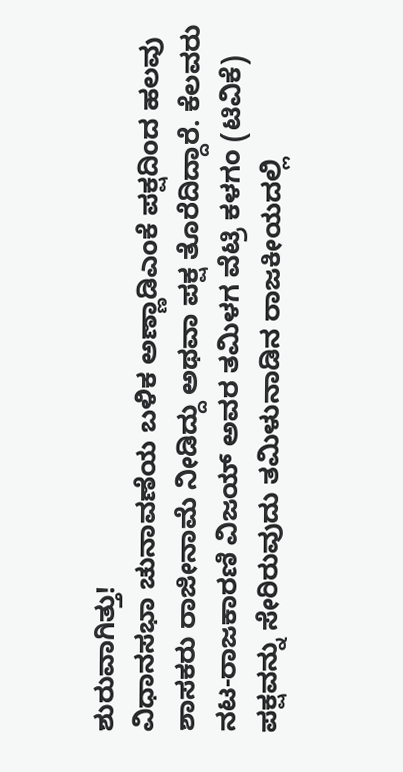ಶುರುವಾಗಿತ್ತು!
ವಿಧಾನಸಭಾ ಚುನಾವಣೆಯ ಬಳಿಕ ಅಣ್ಣಾಡಿಎಂಕೆ ಪಕ್ಷದಿಂದ ಹಲವು ಶಾಸಕರು ರಾಜೀನಾಮೆ ನೀಡಿದ್ದು ಅಥವಾ ಪಕ್ಷ ತೊರೆದಿದ್ದಾರೆ. ಕೆಲವರು ನಟ-ರಾಜಕಾರಣಿ ವಿಜಯ್ ಅವರ ತಮಿಳಗ ವೆಟ್ರಿ ಕಳಗಂ (ಟಿವಿಕೆ) ಪಕ್ಷವನ್ನು ಸೇರಿರುವುದು ತಮಿಳುನಾಡಿನ ರಾಜಕೀಯದಲ್ಲಿ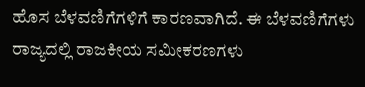ಹೊಸ ಬೆಳವಣಿಗೆಗಳಿಗೆ ಕಾರಣವಾಗಿದೆ. ಈ ಬೆಳವಣಿಗೆಗಳು ರಾಜ್ಯದಲ್ಲಿ ರಾಜಕೀಯ ಸಮೀಕರಣಗಳು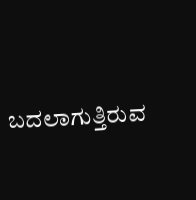ಬದಲಾಗುತ್ತಿರುವ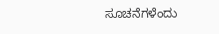ಸೂಚನೆಗಳೆಂದು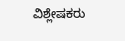ವಿಶ್ಲೇಷಕರು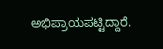ಅಭಿಪ್ರಾಯಪಟ್ಟಿದ್ದಾರೆ.